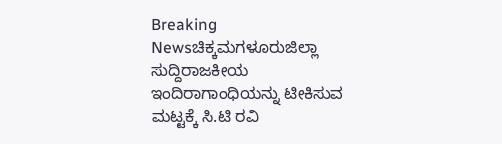Breaking Newsಚಿಕ್ಕಮಗಳೂರುಜಿಲ್ಲಾ ಸುದ್ದಿರಾಜಕೀಯ
ಇಂದಿರಾಗಾಂಧಿಯನ್ನು ಟೀಕಿಸುವ ಮಟ್ಟಕ್ಕೆ ಸಿ.ಟಿ ರವಿ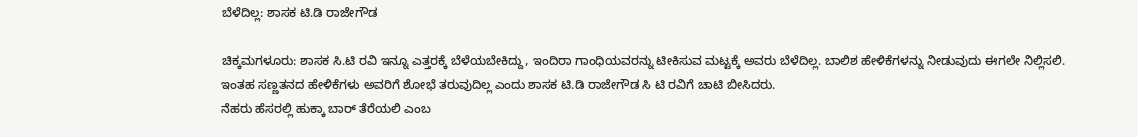ಬೆಳೆದಿಲ್ಲ: ಶಾಸಕ ಟಿ.ಡಿ ರಾಜೇಗೌಡ

ಚಿಕ್ಕಮಗಳೂರು: ಶಾಸಕ ಸಿ.ಟಿ ರವಿ ಇನ್ನೂ ಎತ್ತರಕ್ಕೆ ಬೆಳೆಯಬೇಕಿದ್ದು, ಇಂದಿರಾ ಗಾಂಧಿಯವರನ್ನು ಟೀಕಿಸುವ ಮಟ್ಟಕ್ಕೆ ಅವರು ಬೆಳೆದಿಲ್ಲ. ಬಾಲಿಶ ಹೇಳಿಕೆಗಳನ್ನು ನೀಡುವುದು ಈಗಲೇ ನಿಲ್ಲಿಸಲಿ. ಇಂತಹ ಸಣ್ಣತನದ ಹೇಳಿಕೆಗಳು ಅವರಿಗೆ ಶೋಭೆ ತರುವುದಿಲ್ಲ ಎಂದು ಶಾಸಕ ಟಿ.ಡಿ ರಾಜೇಗೌಡ ಸಿ ಟಿ ರವಿಗೆ ಚಾಟಿ ಬೀಸಿದರು.
ನೆಹರು ಹೆಸರಲ್ಲಿ ಹುಕ್ಕಾ ಬಾರ್ ತೆರೆಯಲಿ ಎಂಬ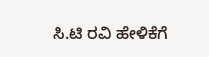ಸಿ.ಟಿ ರವಿ ಹೇಳಿಕೆಗೆ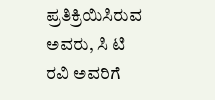ಪ್ರತಿಕ್ರಿಯಿಸಿರುವ ಅವರು, ಸಿ ಟಿ ರವಿ ಅವರಿಗೆ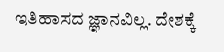ಇತಿಹಾಸದ ಜ್ಞಾನವಿಲ್ಲ. ದೇಶಕ್ಕೆ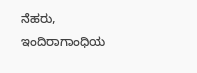ನೆಹರು, ಇಂದಿರಾಗಾಂಧಿಯ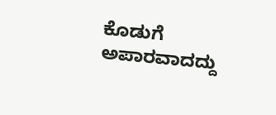ಕೊಡುಗೆ ಅಪಾರವಾದದ್ದು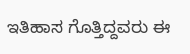ಇತಿಹಾಸ ಗೊತ್ತಿದ್ದವರು ಈ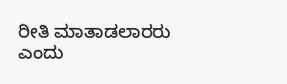ರೀತಿ ಮಾತಾಡಲಾರರು ಎಂದು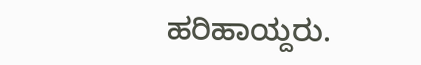ಹರಿಹಾಯ್ದರು.